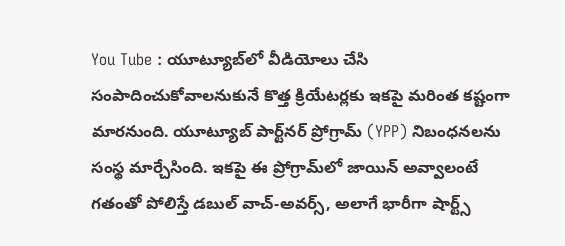You Tube : యూట్యూబ్‌లో వీడియోలు చేసి సంపాదించుకోవాలనుకునే కొత్త క్రియేటర్లకు ఇకపై మరింత కష్టంగా మారనుంది. యూట్యూబ్ పార్ట్‌నర్ ప్రోగ్రామ్ (YPP) నిబంధనలను సంస్థ మార్చేసింది. ఇకపై ఈ ప్రోగ్రామ్‌లో జాయిన్ అవ్వాలంటే గతంతో పోలిస్తే డబుల్ వాచ్-అవర్స్, అలాగే భారీగా షార్ట్స్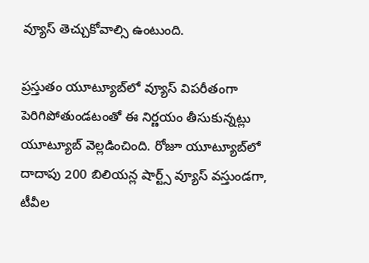వ్యూస్ తెచ్చుకోవాల్సి ఉంటుంది.

ప్రస్తుతం యూట్యూబ్‌లో వ్యూస్ విపరీతంగా పెరిగిపోతుండటంతో ఈ నిర్ణయం తీసుకున్నట్లు యూట్యూబ్ వెల్లడించింది. రోజూ యూట్యూబ్‌లో దాదాపు 200 బిలియన్ల షార్ట్స్ వ్యూస్ వస్తుండగా, టీవీల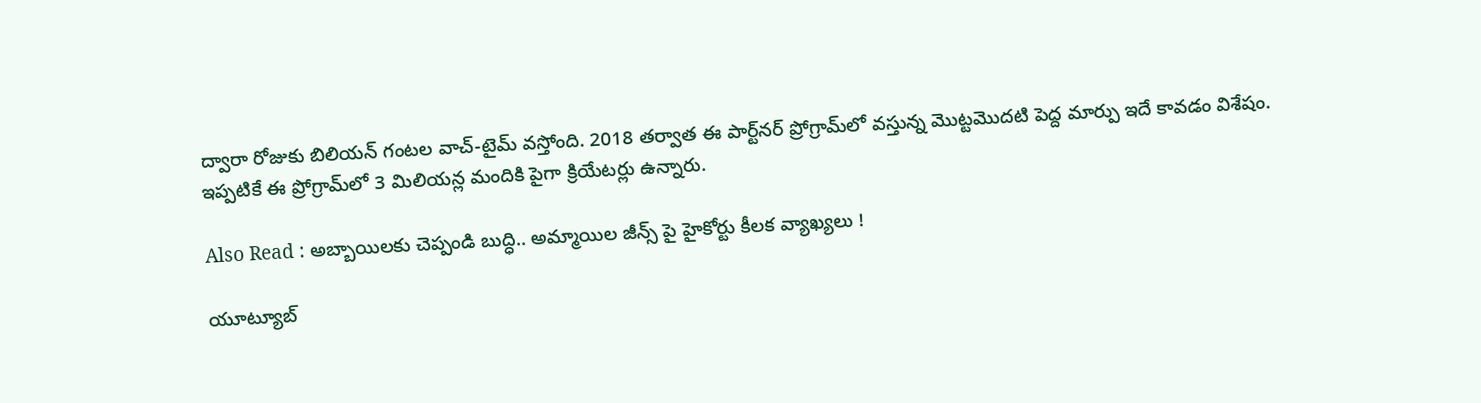ద్వారా రోజుకు బిలియన్ గంటల వాచ్-టైమ్ వస్తోంది. 2018 తర్వాత ఈ పార్ట్‌నర్ ప్రోగ్రామ్‌లో వస్తున్న మొట్టమొదటి పెద్ద మార్పు ఇదే కావడం విశేషం. ఇప్పటికే ఈ ప్రోగ్రామ్‌లో 3 మిలియన్ల మందికి పైగా క్రియేటర్లు ఉన్నారు.

Also Read : అబ్బాయిలకు చెప్పండి బుద్ధి.. అమ్మాయిల జీన్స్ పై హైకోర్టు కీలక వ్యాఖ్యలు !

యూట్యూబ్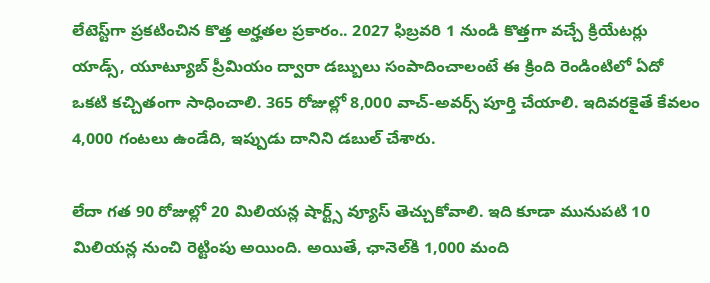లేటెస్ట్‌గా ప్రకటించిన కొత్త అర్హతల ప్రకారం.. 2027 ఫిబ్రవరి 1 నుండి కొత్తగా వచ్చే క్రియేటర్లు యాడ్స్, యూట్యూబ్ ప్రీమియం ద్వారా డబ్బులు సంపాదించాలంటే ఈ క్రింది రెండింటిలో ఏదో ఒకటి కచ్చితంగా సాధించాలి. 365 రోజుల్లో 8,000 వాచ్-అవర్స్ పూర్తి చేయాలి. ఇదివరకైతే కేవలం 4,000 గంటలు ఉండేది, ఇప్పుడు దానిని డబుల్ చేశారు.

లేదా గత 90 రోజుల్లో 20 మిలియన్ల షార్ట్స్ వ్యూస్ తెచ్చుకోవాలి. ఇది కూడా మునుపటి 10 మిలియన్ల నుంచి రెట్టింపు అయింది. అయితే, ఛానెల్‌కి 1,000 మంది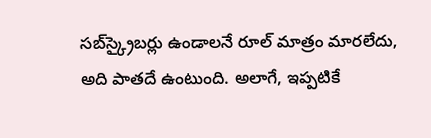సబ్‌స్క్రైబర్లు ఉండాలనే రూల్ మాత్రం మారలేదు, అది పాతదే ఉంటుంది. అలాగే, ఇప్పటికే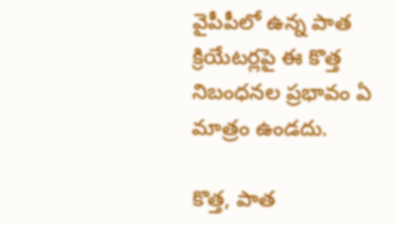వైపీపీలో ఉన్న పాత క్రియేటర్లపై ఈ కొత్త నిబంధనల ప్రభావం ఏ మాత్రం ఉండదు.

కొత్త, పాత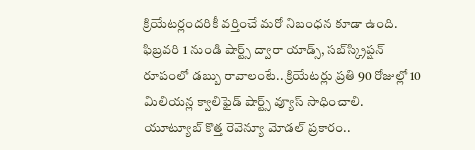క్రియేటర్లందరికీ వర్తించే మరో నిబంధన కూడా ఉంది. ఫిబ్రవరి 1 నుండి షార్ట్స్ ద్వారా యాడ్స్, సబ్‌స్క్రిప్షన్ రూపంలో డబ్బు రావాలంటే.. క్రియేటర్లు ప్రతి 90 రోజుల్లో 10 మిలియన్ల క్వాలిఫైడ్ షార్ట్స్ వ్యూస్ సాధించాలి. యూట్యూబ్ కొత్త రెవెన్యూ మోడల్ ప్రకారం..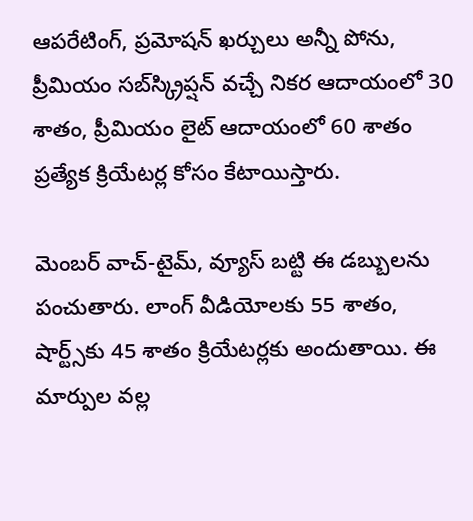ఆపరేటింగ్, ప్రమోషన్ ఖర్చులు అన్నీ పోను, ప్రీమియం సబ్‌స్క్రిప్షన్ వచ్చే నికర ఆదాయంలో 30 శాతం, ప్రీమియం లైట్ ఆదాయంలో 60 శాతం ప్రత్యేక క్రియేటర్ల కోసం కేటాయిస్తారు.

మెంబర్ వాచ్-టైమ్, వ్యూస్ బట్టి ఈ డబ్బులను పంచుతారు. లాంగ్ వీడియోలకు 55 శాతం, షార్ట్స్‌కు 45 శాతం క్రియేటర్లకు అందుతాయి. ఈ మార్పుల వల్ల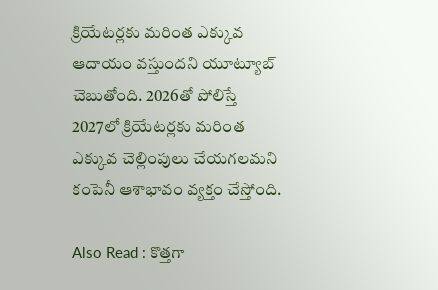క్రియేటర్లకు మరింత ఎక్కువ ఆదాయం వస్తుందని యూట్యూబ్ చెబుతోంది. 2026తో పోలిస్తే 2027లో క్రియేటర్లకు మరింత ఎక్కువ చెల్లింపులు చేయగలమని కంపెనీ ఆశాభావం వ్యక్తం చేస్తోంది.

Also Read : కొత్తగా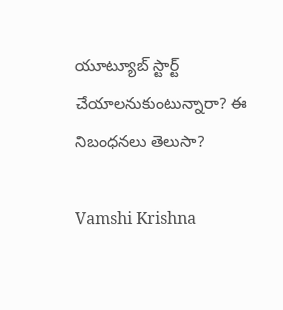యూట్యూబ్‌ స్టార్ట్‌ చేయాలనుకుంటున్నారా? ఈ నిబంధనలు తెలుసా?

Vamshi Krishna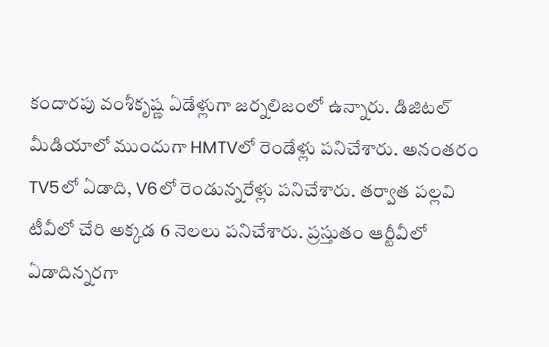కందారపు వంశీకృష్ణ ఏడేళ్లుగా జర్నలిజంలో ఉన్నారు. డిజిటల్ మీడియాలో ముందుగా HMTVలో రెండేళ్లు పనిచేశారు. అనంతరం TV5లో ఏడాది, V6లో రెండున్నరేళ్లు పనిచేశారు. తర్వాత పల్లవి టీవీలో చేరి అక్కడ 6 నెలలు పనిచేశారు. ప్రస్తుతం ఆర్టీవీలో ఏడాదిన్నరగా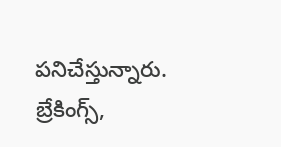పనిచేస్తున్నారు. బ్రేకింగ్స్,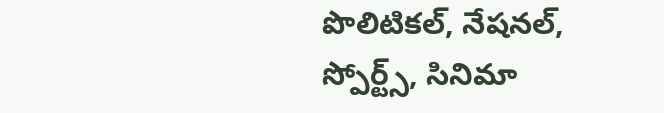పొలిటికల్, నేషనల్, స్పోర్ట్స్, సినిమా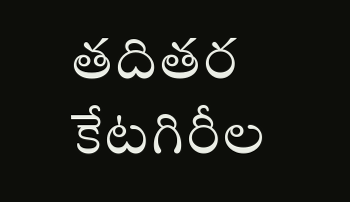తదితర కేటగిరీల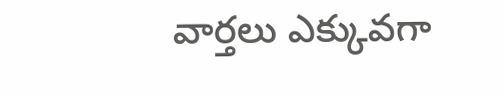వార్తలు ఎక్కువగా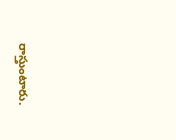రాస్తుంటారు.